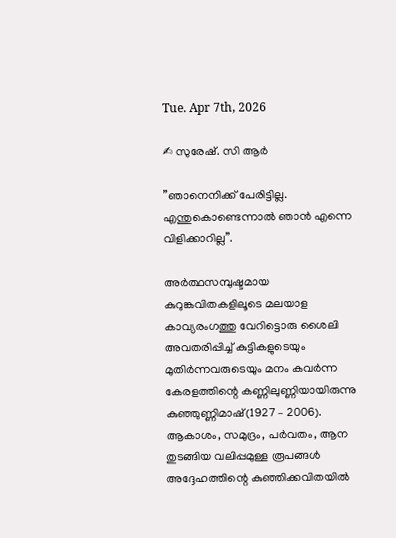Tue. Apr 7th, 2026

✍ സുരേഷ്. സി ആർ

”ഞാനെനിക്ക് പേരിട്ടില്ല.
എന്തുകൊണ്ടെന്നാൽ ഞാൻ എന്നെ വിളിക്കാറില്ല”.

അർത്ഥസമ്പുഷ്ടമായ കുറുങ്കവിതകളിലൂടെ മലയാള കാവ്യരംഗത്തു വേറിട്ടൊരു ശൈലി അവതരിപ്പിച്ച് കുട്ടികളുടെയും മുതിർന്നവരുടെയും മനം കവർന്ന കേരളത്തിന്റെ കണ്ണിലുണ്ണിയായിരുന്നു കുഞ്ഞുണ്ണിമാഷ്‌(1927 – 2006). ആകാശം, സമുദ്രം, പർവതം, ആന തുടങ്ങിയ വലിപ്പമുള്ള രൂപങ്ങൾ അദ്ദേഹത്തിന്റെ കുഞ്ഞിക്കവിതയിൽ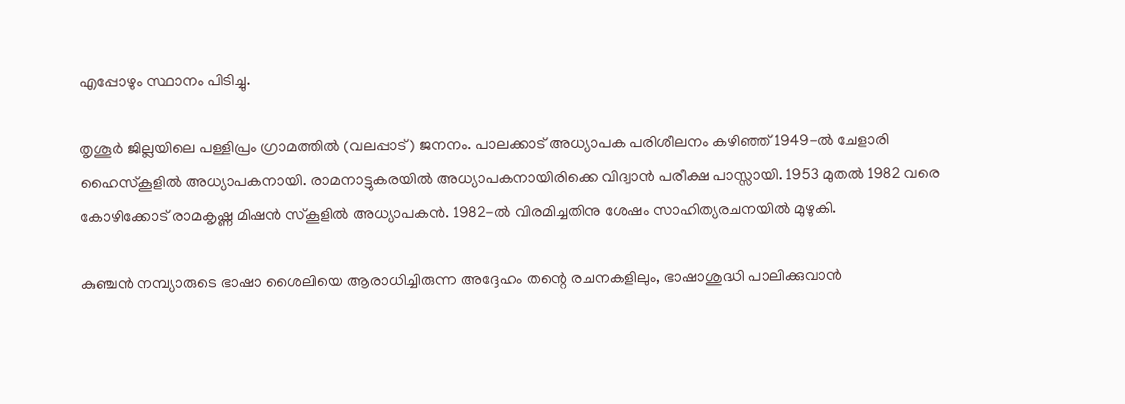എപ്പോഴും സ്ഥാനം പിടിച്ചു.

തൃശൂർ ജില്ലയിലെ പള്ളിപ്രം ഗ്രാമത്തിൽ (വലപ്പാട്‌) ജനനം. പാലക്കാട്‌ അധ്യാപക പരിശീലനം കഴിഞ്ഞ്‌ 1949-ൽ ചേളാരി ഹൈസ്കൂളിൽ അധ്യാപകനായി. രാമനാട്ടുകരയിൽ അധ്യാപകനായിരിക്കെ വിദ്വാൻ പരീക്ഷ പാസ്സായി. 1953 മുതൽ 1982 വരെ കോഴിക്കോട്‌ രാമകൃഷ്ണ മിഷൻ സ്കൂളിൽ അധ്യാപകൻ. 1982-ൽ വിരമിച്ചതിനു ശേഷം സാഹിത്യരചനയിൽ മുഴുകി.

കുഞ്ചൻ നമ്പ്യാരുടെ ഭാഷാ ശൈലിയെ ആരാധിച്ചിരുന്ന അദ്ദേഹം തന്റെ രചനകളിലും, ഭാഷാശുദ്ധി പാലിക്കുവാൻ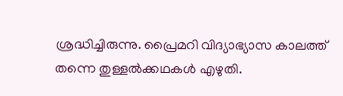ശ്രദ്ധിച്ചിരുന്നു. പ്രൈമറി വിദ്യാഭ്യാസ കാലത്ത് തന്നെ തുള്ളൽക്കഥകൾ എഴുതി.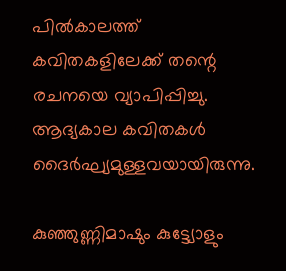പിൽകാലത്ത് കവിതകളിലേക്ക് തന്റെ രചനയെ വ്യാപിപ്പിച്ചു. ആദ്യകാല കവിതകൾ ദൈർഘ്യമുള്ളവയായിരുന്നു.

കുഞ്ഞുണ്ണിമാഷും കുട്ട്യോളും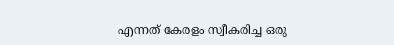എന്നത്‌ കേരളം സ്വീകരിച്ച ഒരു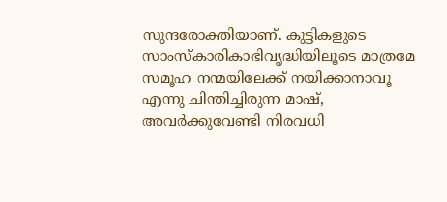സുന്ദരോക്തിയാണ്‌. കുട്ടികളുടെ സാംസ്കാരികാഭിവൃദ്ധിയിലൂടെ മാത്രമേ സമൂഹ നന്മയിലേക്ക്‌ നയിക്കാനാവൂ എന്നു ചിന്തിച്ചിരുന്ന മാഷ്‌, അവർക്കുവേണ്ടി നിരവധി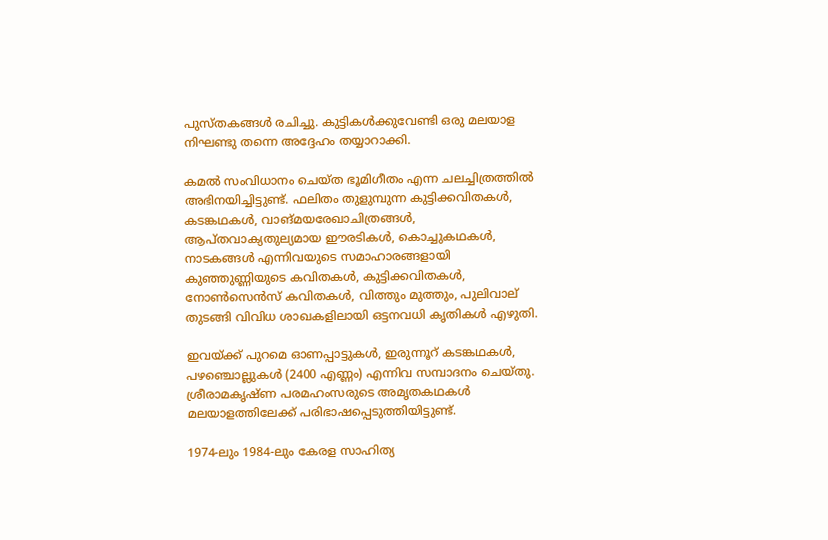പുസ്തകങ്ങൾ രചിച്ചു. കുട്ടികൾക്കുവേണ്ടി ഒരു മലയാള നിഘണ്ടു തന്നെ അദ്ദേഹം തയ്യാറാക്കി.

കമൽ സംവിധാനം ചെയ്ത ഭൂമിഗീതം എന്ന ചലച്ചിത്രത്തിൽ അഭിനയിച്ചിട്ടുണ്ട്. ഫലിതം തുളുമ്പുന്ന കുട്ടിക്കവിതകൾ, കടങ്കഥകൾ, വാങ്മയരേഖാചിത്രങ്ങൾ, ആപ്തവാക്യതുല്യമായ ഈരടികൾ, കൊച്ചുകഥകൾ, നാടകങ്ങൾ എന്നിവയുടെ സമാഹാരങ്ങളായി കുഞ്ഞുണ്ണിയുടെ കവിതകൾ, കുട്ടിക്കവിതകൾ, നോൺസെൻസ്‌ കവിതകൾ, വിത്തും മുത്തും, പുലിവാല്‌ തുടങ്ങി വിവിധ ശാഖകളിലായി ഒട്ടനവധി കൃതികൾ എഴുതി.

ഇവയ്ക്ക്‌ പുറമെ ഓണപ്പാട്ടുകൾ, ഇരുന്നൂറ്‌ കടങ്കഥകൾ, പഴഞ്ചൊല്ലുകൾ (2400 എണ്ണം) എന്നിവ സമ്പാദനം ചെയ്തു. ശ്രീരാമകൃഷ്ണ പരമഹംസരുടെ അമൃതകഥകൾ മലയാളത്തിലേക്ക്‌ പരിഭാഷപ്പെടുത്തിയിട്ടുണ്ട്‌.

1974-ലും 1984-ലും കേരള സാഹിത്യ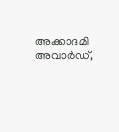അക്കാദമി അവാർഡ്,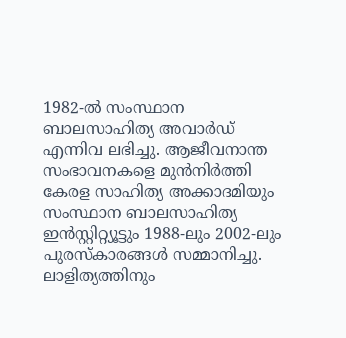1982-ൽ സംസ്ഥാന ബാലസാഹിത്യ അവാർഡ് എന്നിവ ലഭിച്ചു. ആജീവനാന്ത സംഭാവനകളെ മുൻനിർത്തി കേരള സാഹിത്യ അക്കാദമിയും സംസ്ഥാന ബാലസാഹിത്യ ഇൻസ്റ്റിറ്റ്യൂട്ടും 1988-ലും 2002-ലും പുരസ്‌കാരങ്ങൾ സമ്മാനിച്ചു. ലാളിത്യത്തിനും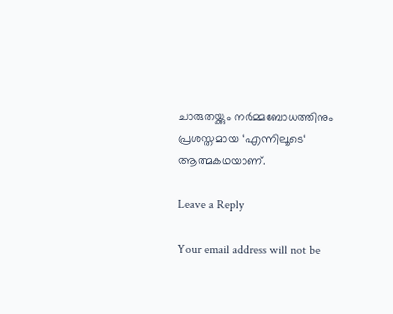ചാരുതയ്ക്കും നർമ്മബോധത്തിനും പ്രശസ്തമായ ‘എന്നിലൂടെ‘ ആത്മകഥയാണ്.

Leave a Reply

Your email address will not be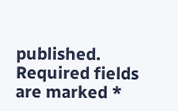published. Required fields are marked *